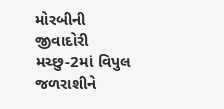મોરબીની જીવાદોરી મચ્છુ-2માં વિપુલ જળરાશીને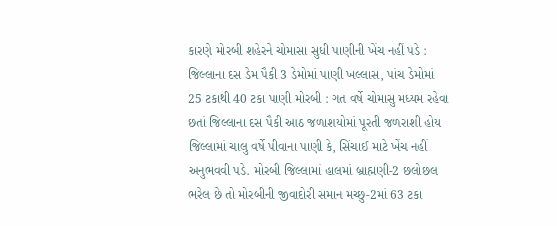કારણે મોરબી શહેરને ચોમાસા સુધી પાણીની ખેંચ નહીં પડે : જિલ્લાના દસ ડેમ પૈકી 3 ડેમોમાં પાણી ખલ્લાસ, પાંચ ડેમોમાં 25 ટકાથી 40 ટકા પાણી મોરબી : ગત વર્ષે ચોમાસુ મધ્યમ રહેવા છતાં જિલ્લાના દસ પૈકી આઠ જળાશયોમાં પૂરતી જળરાશી હોય જિલ્લામાં ચાલુ વર્ષે પીવાના પાણી કે, સિંચાઈ માટે ખેંચ નહીં અનુભવવી પડે. મોરબી જિલ્લામાં હાલમાં બ્રાહ્મણી-2 છલોછલ ભરેલ છે તો મોરબીની જીવાદોરી સમાન મચ્છુ-2માં 63 ટકા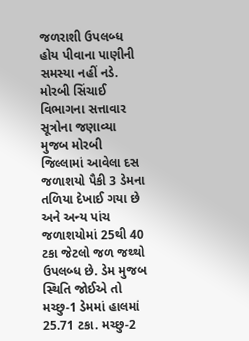જળરાશી ઉપલબ્ધ હોય પીવાના પાણીની સમસ્યા નહીં નડે. મોરબી સિંચાઈ વિભાગના સત્તાવાર સૂત્રોના જણાવ્યા મુજબ મોરબી જિલ્લામાં આવેલા દસ જળાશયો પૈકી 3 ડેમના તળિયા દેખાઈ ગયા છે અને અન્ય પાંચ જળાશયોમાં 25થી 40 ટકા જેટલો જળ જથ્થો ઉપલબ્ધ છે. ડેમ મુજબ સ્થિતિ જોઈએ તો મચ્છુ-1 ડેમમાં હાલમાં 25.71 ટકા. મચ્છુ-2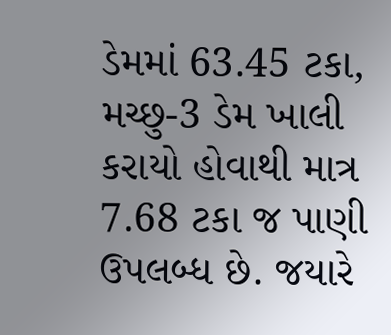ડેમમાં 63.45 ટકા, મચ્છુ-3 ડેમ ખાલી કરાયો હોવાથી માત્ર 7.68 ટકા જ પાણી ઉપલબ્ધ છે. જયારે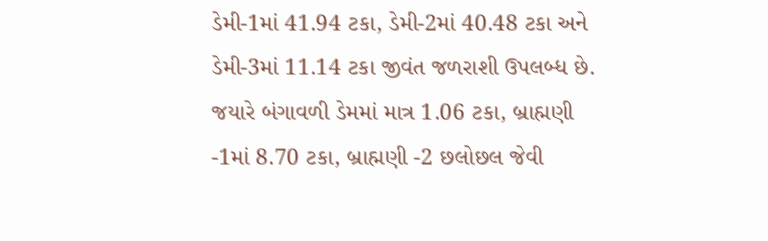ડેમી-1માં 41.94 ટકા, ડેમી-2માં 40.48 ટકા અને ડેમી-3માં 11.14 ટકા જીવંત જળરાશી ઉપલબ્ધ છે. જયારે બંગાવળી ડેમમાં માત્ર 1.06 ટકા, બ્રાહ્મણી -1માં 8.70 ટકા, બ્રાહ્મણી -2 છલોછલ જેવી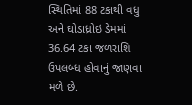સ્થિતિમાં 88 ટકાથી વધુ અને ઘોડાધ્રોઇ ડેમમાં 36.64 ટકા જળરાશિ ઉપલબ્ધ હોવાનું જાણવા મળે છે.